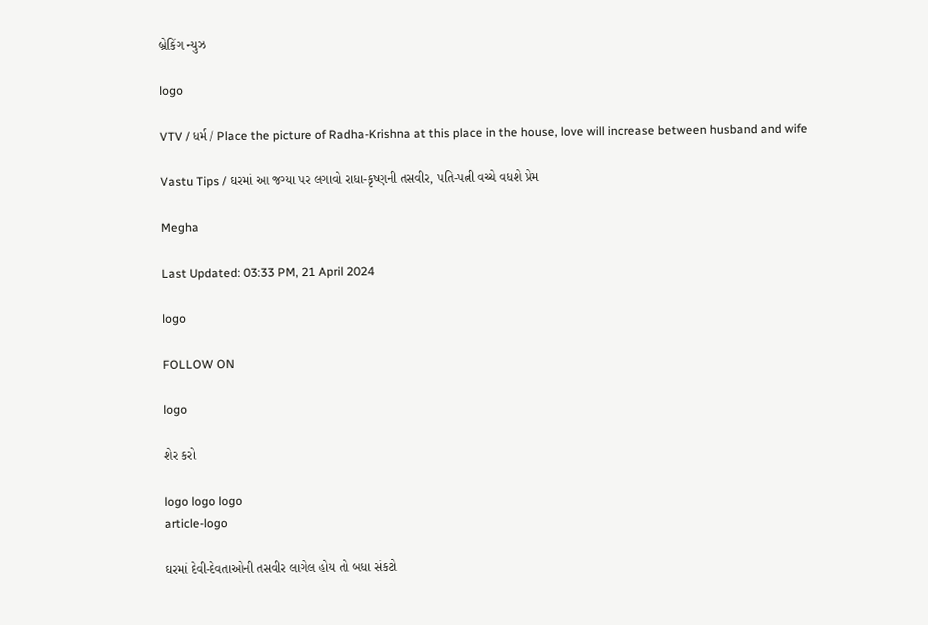બ્રેકિંગ ન્યુઝ

logo

VTV / ધર્મ / Place the picture of Radha-Krishna at this place in the house, love will increase between husband and wife

Vastu Tips / ઘરમાં આ જગ્યા પર લગાવો રાધા-કૃષ્ણની તસવીર, પતિ-પત્ની વચ્ચે વધશે પ્રેમ

Megha

Last Updated: 03:33 PM, 21 April 2024

logo

FOLLOW ON

logo

શેર કરો

logo logo logo
article-logo

ઘરમાં દેવી-દેવતાઓની તસવીર લાગેલ હોય તો બધા સંકટો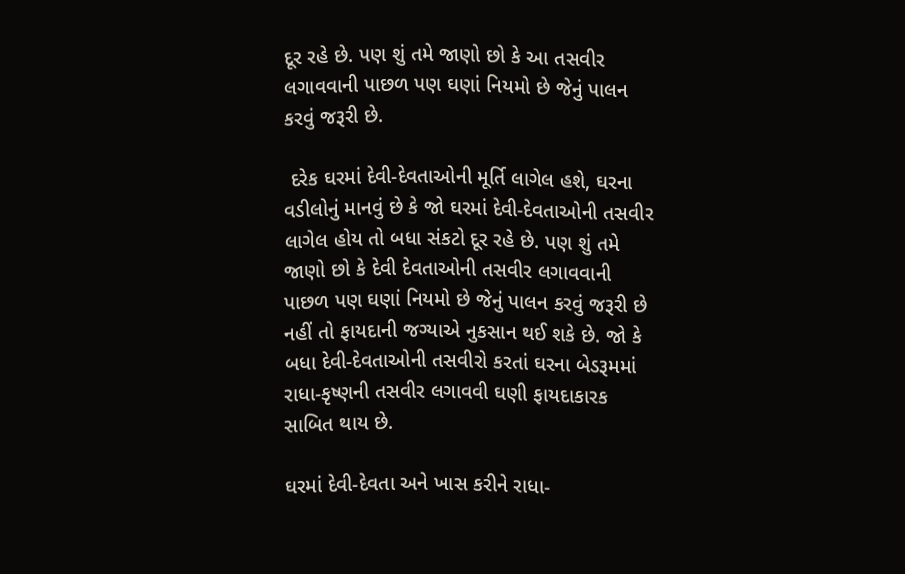દૂર રહે છે. પણ શું તમે જાણો છો કે આ તસવીર લગાવવાની પાછળ પણ ઘણાં નિયમો છે જેનું પાલન કરવું જરૂરી છે.

 દરેક ઘરમાં દેવી-દેવતાઓની મૂર્તિ લાગેલ હશે, ઘરના વડીલોનું માનવું છે કે જો ઘરમાં દેવી-દેવતાઓની તસવીર લાગેલ હોય તો બધા સંકટો દૂર રહે છે. પણ શું તમે જાણો છો કે દેવી દેવતાઓની તસવીર લગાવવાની પાછળ પણ ઘણાં નિયમો છે જેનું પાલન કરવું જરૂરી છે નહીં તો ફાયદાની જગ્યાએ નુકસાન થઈ શકે છે. જો કે બધા દેવી-દેવતાઓની તસવીરો કરતાં ઘરના બેડરૂમમાં રાધા-કૃષ્ણની તસવીર લગાવવી ઘણી ફાયદાકારક સાબિત થાય છે.

ઘરમાં દેવી-દેવતા અને ખાસ કરીને રાધા-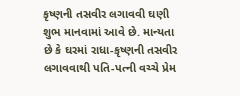કૃષ્ણની તસવીર લગાવવી ઘણી શુભ માનવામાં આવે છે. માન્યતા છે કે ઘરમાં રાધા-કૃષ્ણની તસવીર લગાવવાથી પતિ-પત્ની વચ્ચે પ્રેમ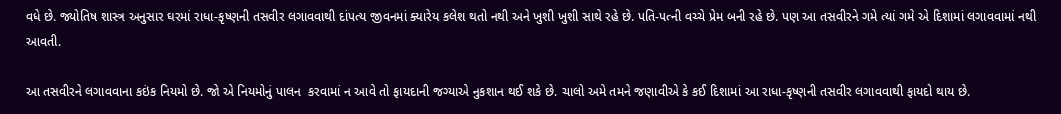વધે છે. જ્યોતિષ શાસ્ત્ર અનુસાર ઘરમાં રાધા-કૃષ્ણની તસવીર લગાવવાથી દાંપત્ય જીવનમાં ક્યારેય કલેશ થતો નથી અને ખુશી ખુશી સાથે રહે છે. પતિ-પત્ની વચ્ચે પ્રેમ બની રહે છે. પણ આ તસવીરને ગમે ત્યાં ગમે એ દિશામાં લગાવવામાં નથી આવતી.

આ તસવીરને લગાવવાના કઇંક નિયમો છે. જો એ નિયમોનું પાલન  કરવામાં ન આવે તો ફાયદાની જગ્યાએ નુકશાન થઈ શકે છે. ચાલો અમે તમને જણાવીએ કે કઈ દિશામાં આ રાધા-કૃષ્ણની તસવીર લગાવવાથી ફાયદો થાય છે.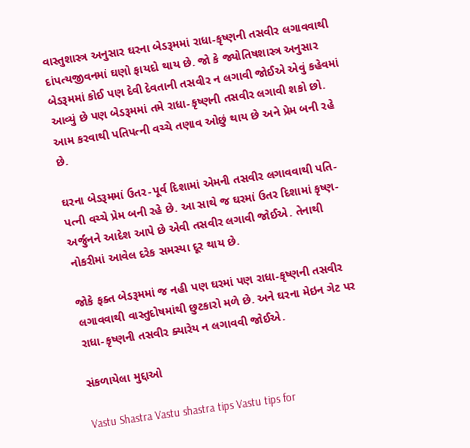વાસ્તુશાસ્ત્ર અનુસાર ઘરના બેડરૂમમાં રાધા-કૃષ્ણની તસવીર લગાવવાથી દાંપત્યજીવનમાં ઘણો ફાયદો થાય છે. જો કે જ્યોતિષશાસ્ત્ર અનુસાર બેડરૂમમાં કોઈ પણ દેવી દેવતાની તસવીર ન લગાવી જોઈએ એવું કહેવમાં આવ્યું છે પણ બેડરૂમમાં તમે રાધા-કૃષ્ણની તસવીર લગાવી શકો છો. આમ કરવાથી પતિપત્ની વચ્ચે તણાવ ઓછું થાય છે અને પ્રેમ બની રહે છે.

ઘરના બેડરૂમમાં ઉતર-પૂર્વ દિશામાં એમની તસવીર લગાવવાથી પતિ-પત્ની વચ્ચે પ્રેમ બની રહે છે. આ સાથે જ ઘરમાં ઉતર દિશામાં કૃષ્ણ-અર્જુનને આદેશ આપે છે એવી તસવીર લગાવી જોઈએ. તેનાથી નોકરીમાં આવેલ દરેક સમસ્યા દૂર થાય છે.

જોકે ફક્ત બેડરૂમમાં જ નહી પણ ઘરમાં પણ રાધા-કૃષ્ણની તસવીર લગાવવાથી વાસ્તુદોષમાંથી છુટકારો મળે છે. અને ઘરના મેઇન ગેટ પર રાધા-કૃષ્ણની તસવીર ક્યારેય ન લગાવવી જોઈએ.

સંકળાયેલા મુદ્દાઓ

Vastu Shastra Vastu shastra tips Vastu tips for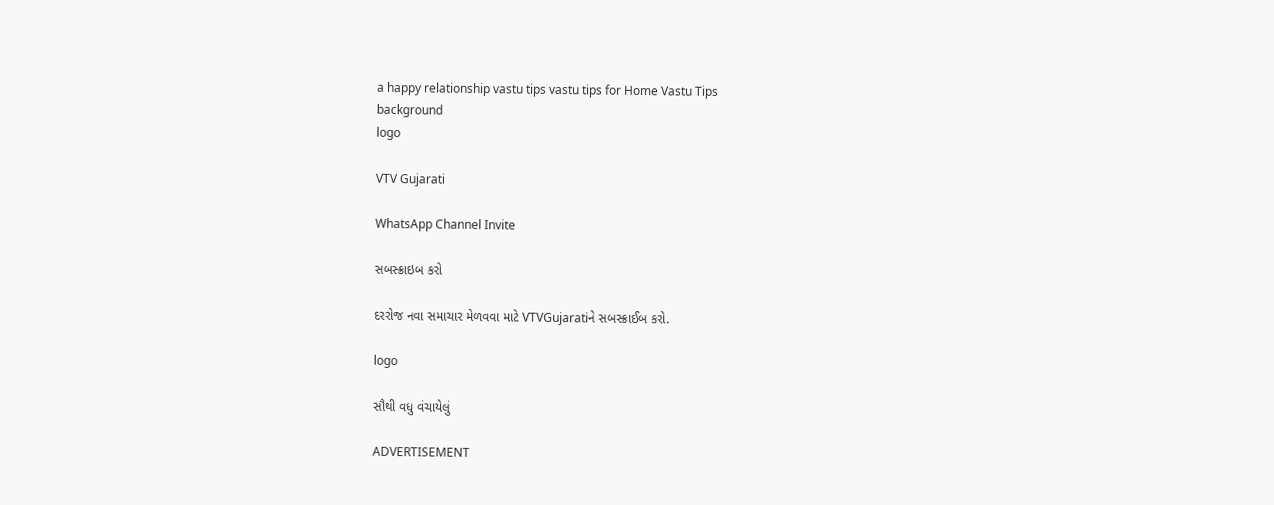a happy relationship vastu tips vastu tips for Home Vastu Tips
background
logo

VTV Gujarati

WhatsApp Channel Invite

સબસ્ક્રાઇબ કરો

દરરોજ નવા સમાચાર મેળવવા માટે VTVGujaratiને સબસ્ક્રાઈબ કરો.

logo

સૌથી વધુ વંચાયેલું

ADVERTISEMENT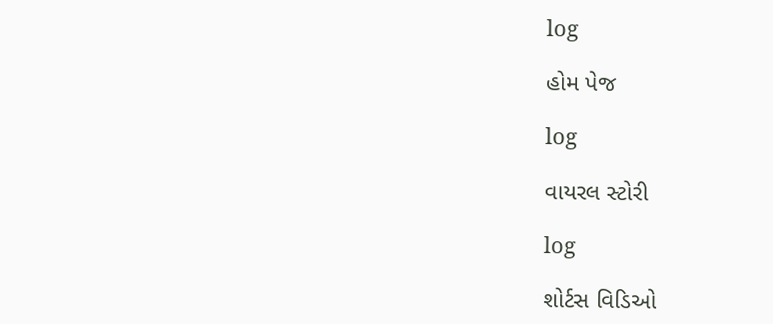log

હોમ પેજ

log

વાયરલ સ્ટોરી

log

શોર્ટસ વિડિઓ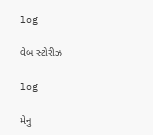log

વેબ સ્ટોરીઝ

log

મેનુ